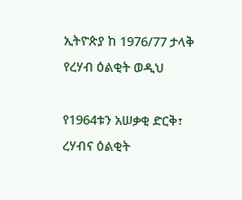ኢትዮጵያ ከ 1976/77 ታላቅ የረሃብ ዕልቂት ወዲህ

የ1964ቱን አሠቃቂ ድርቅ፣ ረሃብና ዕልቂት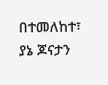በተመለከተ፣ ያኔ ጆናታን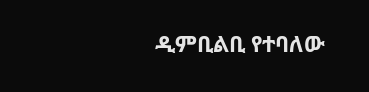ዲምቢልቢ የተባለው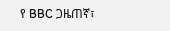የ BBC ጋዜጠኛ፣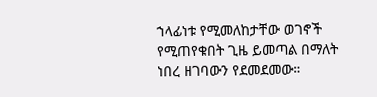ኀላፊነቱ የሚመለከታቸው ወገኖች የሚጠየቁበት ጊዜ ይመጣል በማለት ነበረ ዘገባውን የደመደመው።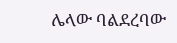ሌላው ባልደረባው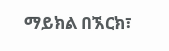ማይክል በኧርክ፣